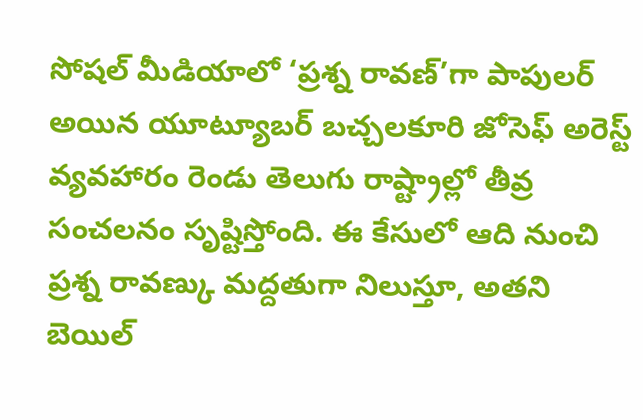సోషల్ మీడియాలో ‘ప్రశ్న రావణ్’గా పాపులర్ అయిన యూట్యూబర్ బచ్చలకూరి జోసెఫ్ అరెస్ట్ వ్యవహారం రెండు తెలుగు రాష్ట్రాల్లో తీవ్ర సంచలనం సృష్టిస్తోంది. ఈ కేసులో ఆది నుంచి ప్రశ్న రావణ్కు మద్దతుగా నిలుస్తూ, అతని బెయిల్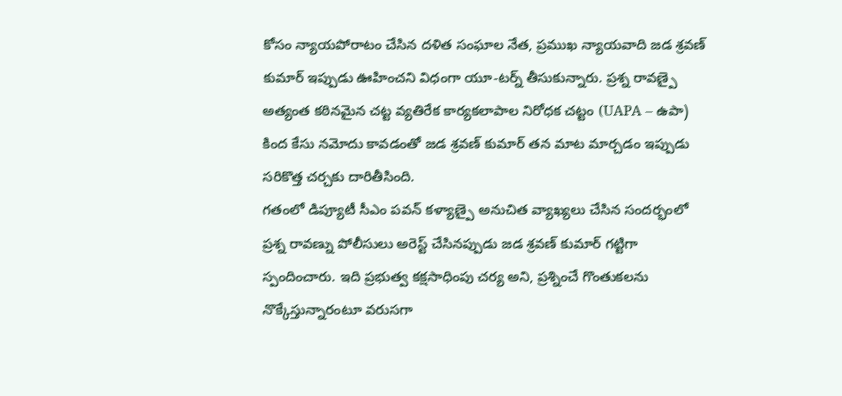కోసం న్యాయపోరాటం చేసిన దళిత సంఘాల నేత, ప్రముఖ న్యాయవాది జడ శ్రవణ్ కుమార్ ఇప్పుడు ఊహించని విధంగా యూ-టర్న్ తీసుకున్నారు. ప్రశ్న రావణ్పై అత్యంత కఠినమైన చట్ట వ్యతిరేక కార్యకలాపాల నిరోధక చట్టం (UAPA – ఉపా) కింద కేసు నమోదు కావడంతో జడ శ్రవణ్ కుమార్ తన మాట మార్చడం ఇప్పుడు సరికొత్త చర్చకు దారితీసింది.
గతంలో డిప్యూటీ సీఎం పవన్ కళ్యాణ్పై అనుచిత వ్యాఖ్యలు చేసిన సందర్భంలో ప్రశ్న రావణ్ను పోలీసులు అరెస్ట్ చేసినప్పుడు జడ శ్రవణ్ కుమార్ గట్టిగా స్పందించారు. ఇది ప్రభుత్వ కక్షసాధింపు చర్య అని, ప్రశ్నించే గొంతుకలను నొక్కేస్తున్నారంటూ వరుసగా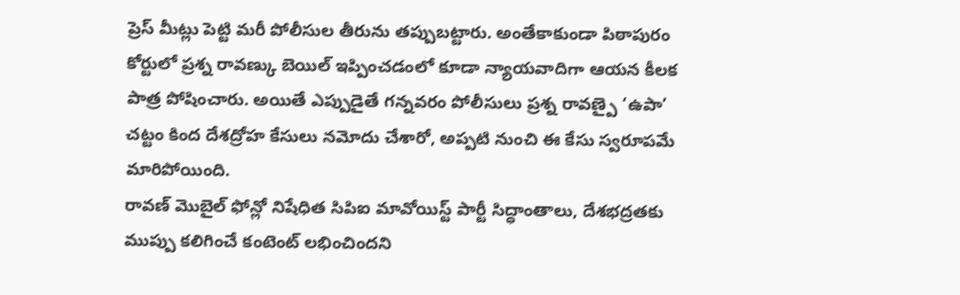ప్రెస్ మీట్లు పెట్టి మరీ పోలీసుల తీరును తప్పుబట్టారు. అంతేకాకుండా పిఠాపురం కోర్టులో ప్రశ్న రావణ్కు బెయిల్ ఇప్పించడంలో కూడా న్యాయవాదిగా ఆయన కీలక పాత్ర పోషించారు. అయితే ఎప్పుడైతే గన్నవరం పోలీసులు ప్రశ్న రావణ్పై ‘ఉపా’ చట్టం కింద దేశద్రోహ కేసులు నమోదు చేశారో, అప్పటి నుంచి ఈ కేసు స్వరూపమే మారిపోయింది.
రావణ్ మొబైల్ ఫోన్లో నిషేధిత సిపిఐ మావోయిస్ట్ పార్టీ సిద్ధాంతాలు, దేశభద్రతకు ముప్పు కలిగించే కంటెంట్ లభించిందని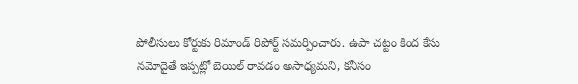పోలీసులు కోర్టుకు రిమాండ్ రిపోర్ట్ సమర్పించారు. ఉపా చట్టం కింద కేసు నమోదైతే ఇప్పట్లో బెయిల్ రావడం అసాధ్యమని, కనీసం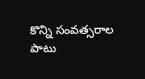కొన్ని సంవత్సరాల పాటు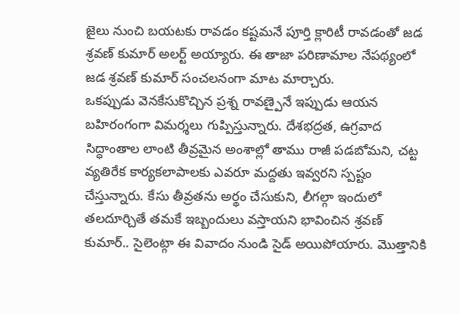జైలు నుంచి బయటకు రావడం కష్టమనే పూర్తి క్లారిటీ రావడంతో జడ శ్రవణ్ కుమార్ అలర్ట్ అయ్యారు. ఈ తాజా పరిణామాల నేపథ్యంలో జడ శ్రవణ్ కుమార్ సంచలనంగా మాట మార్చారు.
ఒకప్పుడు వెనకేసుకొచ్చిన ప్రశ్న రావణ్పైనే ఇప్పుడు ఆయన బహిరంగంగా విమర్శలు గుప్పిస్తున్నారు. దేశభద్రత, ఉగ్రవాద సిద్ధాంతాల లాంటి తీవ్రమైన అంశాల్లో తాము రాజీ పడబోమని, చట్ట వ్యతిరేక కార్యకలాపాలకు ఎవరూ మద్దతు ఇవ్వరని స్పష్టం చేస్తున్నారు. కేసు తీవ్రతను అర్థం చేసుకుని, లీగల్గా ఇందులో తలదూర్చితే తమకే ఇబ్బందులు వస్తాయని భావించిన శ్రవణ్ కుమార్.. సైలెంట్గా ఈ వివాదం నుండి సైడ్ అయిపోయారు. మొత్తానికి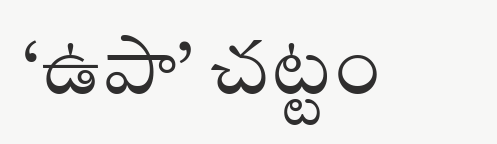‘ఉపా’ చట్టం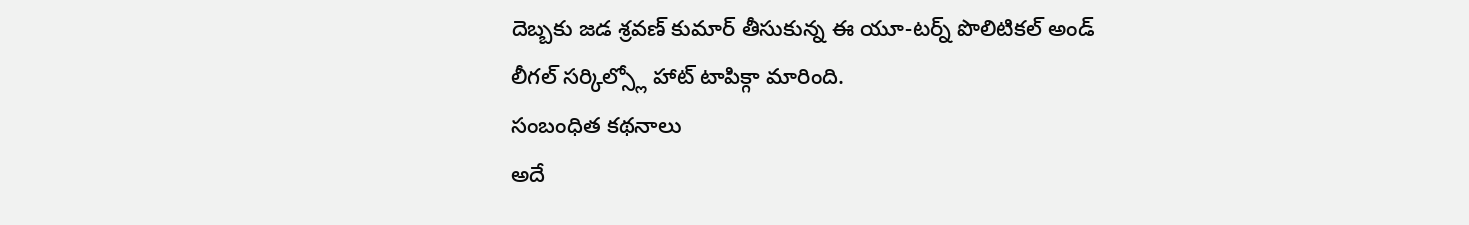దెబ్బకు జడ శ్రవణ్ కుమార్ తీసుకున్న ఈ యూ-టర్న్ పొలిటికల్ అండ్ లీగల్ సర్కిల్స్లో హాట్ టాపిక్గా మారింది.
సంబంధిత కథనాలు
అదే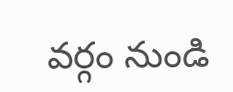వర్గం నుండి